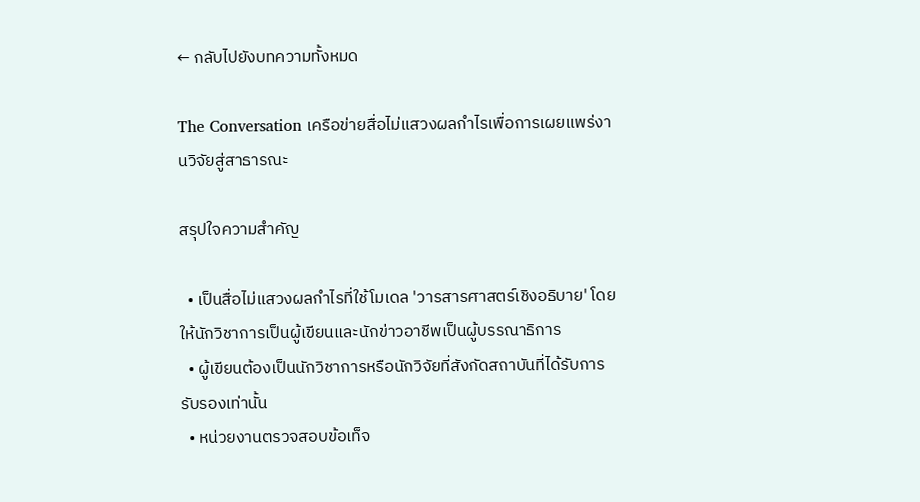← กลับไปยังบทความทั้งหมด

The Conversation เครือข่ายสื่อไม่แสวงผลกำไรเพื่อการเผยแพร่งานวิจัยสู่สาธารณะ

สรุปใจความสำคัญ

  • เป็นสื่อไม่แสวงผลกำไรที่ใช้โมเดล 'วารสารศาสตร์เชิงอธิบาย' โดยให้นักวิชาการเป็นผู้เขียนและนักข่าวอาชีพเป็นผู้บรรณาธิการ
  • ผู้เขียนต้องเป็นนักวิชาการหรือนักวิจัยที่สังกัดสถาบันที่ได้รับการรับรองเท่านั้น
  • หน่วยงานตรวจสอบข้อเท็จ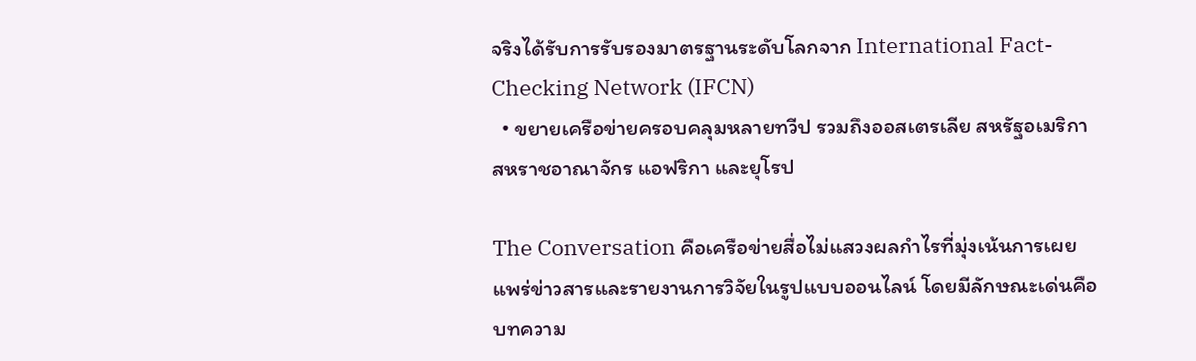จริงได้รับการรับรองมาตรฐานระดับโลกจาก International Fact-Checking Network (IFCN)
  • ขยายเครือข่ายครอบคลุมหลายทวีป รวมถึงออสเตรเลีย สหรัฐอเมริกา สหราชอาณาจักร แอฟริกา และยุโรป

The Conversation คือเครือข่ายสื่อไม่แสวงผลกำไรที่มุ่งเน้นการเผยแพร่ข่าวสารและรายงานการวิจัยในรูปแบบออนไลน์ โดยมีลักษณะเด่นคือบทความ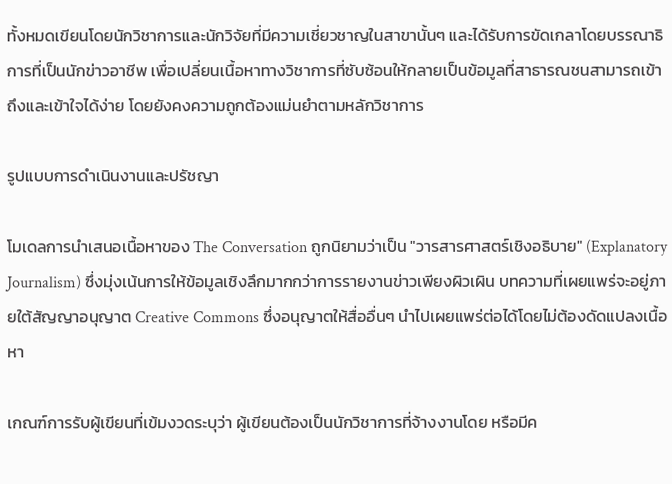ทั้งหมดเขียนโดยนักวิชาการและนักวิจัยที่มีความเชี่ยวชาญในสาขานั้นๆ และได้รับการขัดเกลาโดยบรรณาธิการที่เป็นนักข่าวอาชีพ เพื่อเปลี่ยนเนื้อหาทางวิชาการที่ซับซ้อนให้กลายเป็นข้อมูลที่สาธารณชนสามารถเข้าถึงและเข้าใจได้ง่าย โดยยังคงความถูกต้องแม่นยำตามหลักวิชาการ

รูปแบบการดำเนินงานและปรัชญา

โมเดลการนำเสนอเนื้อหาของ The Conversation ถูกนิยามว่าเป็น "วารสารศาสตร์เชิงอธิบาย" (Explanatory Journalism) ซึ่งมุ่งเน้นการให้ข้อมูลเชิงลึกมากกว่าการรายงานข่าวเพียงผิวเผิน บทความที่เผยแพร่จะอยู่ภายใต้สัญญาอนุญาต Creative Commons ซึ่งอนุญาตให้สื่ออื่นๆ นำไปเผยแพร่ต่อได้โดยไม่ต้องดัดแปลงเนื้อหา

เกณฑ์การรับผู้เขียนที่เข้มงวดระบุว่า ผู้เขียนต้องเป็นนักวิชาการที่จ้างงานโดย หรือมีค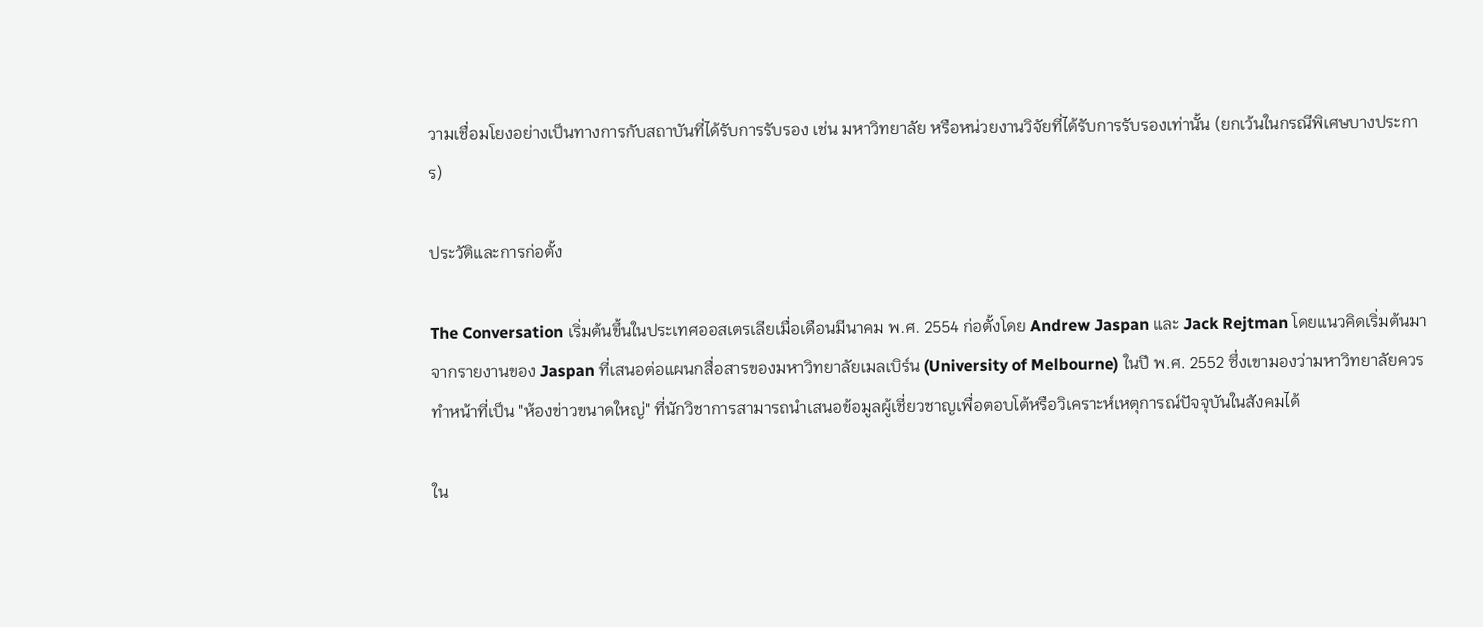วามเชื่อมโยงอย่างเป็นทางการกับสถาบันที่ได้รับการรับรอง เช่น มหาวิทยาลัย หรือหน่วยงานวิจัยที่ได้รับการรับรองเท่านั้น (ยกเว้นในกรณีพิเศษบางประการ)

ประวัติและการก่อตั้ง

The Conversation เริ่มต้นขึ้นในประเทศออสเตรเลียเมื่อเดือนมีนาคม พ.ศ. 2554 ก่อตั้งโดย Andrew Jaspan และ Jack Rejtman โดยแนวคิดเริ่มต้นมาจากรายงานของ Jaspan ที่เสนอต่อแผนกสื่อสารของมหาวิทยาลัยเมลเบิร์น (University of Melbourne) ในปี พ.ศ. 2552 ซึ่งเขามองว่ามหาวิทยาลัยควรทำหน้าที่เป็น "ห้องข่าวขนาดใหญ่" ที่นักวิชาการสามารถนำเสนอข้อมูลผู้เชี่ยวชาญเพื่อตอบโต้หรือวิเคราะห์เหตุการณ์ปัจจุบันในสังคมได้

ใน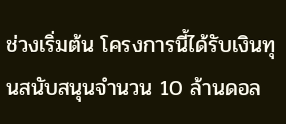ช่วงเริ่มต้น โครงการนี้ได้รับเงินทุนสนับสนุนจำนวน 10 ล้านดอล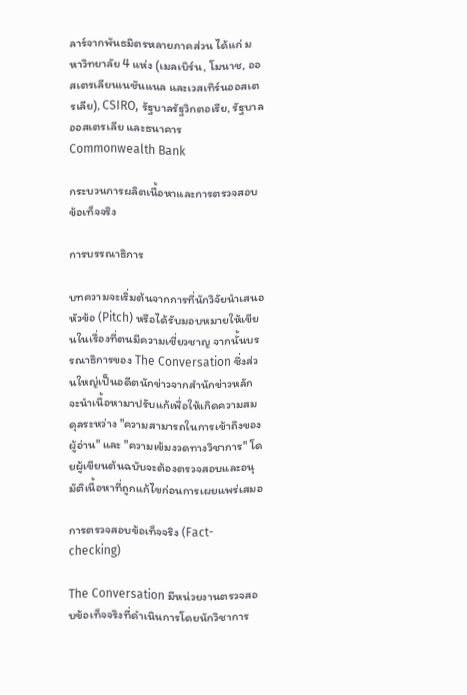ลาร์จากพันธมิตรหลายภาคส่วน ได้แก่ มหาวิทยาลัย 4 แห่ง (เมลเบิร์น, โมนาช, ออสเตรเลียนเนชันแนล และเวสเทิร์นออสเตรเลีย), CSIRO, รัฐบาลรัฐวิกตอเรีย, รัฐบาลออสเตรเลีย และธนาคาร Commonwealth Bank

กระบวนการผลิตเนื้อหาและการตรวจสอบข้อเท็จจริง

การบรรณาธิการ

บทความจะเริ่มต้นจากการที่นักวิจัยนำเสนอหัวข้อ (Pitch) หรือได้รับมอบหมายให้เขียนในเรื่องที่ตนมีความเชี่ยวชาญ จากนั้นบรรณาธิการของ The Conversation ซึ่งส่วนใหญ่เป็นอดีตนักข่าวจากสำนักข่าวหลัก จะนำเนื้อหามาปรับแก้เพื่อให้เกิดความสมดุลระหว่าง "ความสามารถในการเข้าถึงของผู้อ่าน" และ "ความเข้มงวดทางวิชาการ" โดยผู้เขียนต้นฉบับจะต้องตรวจสอบและอนุมัติเนื้อหาที่ถูกแก้ไขก่อนการเผยแพร่เสมอ

การตรวจสอบข้อเท็จจริง (Fact-checking)

The Conversation มีหน่วยงานตรวจสอบข้อเท็จจริงที่ดำเนินการโดยนักวิชาการ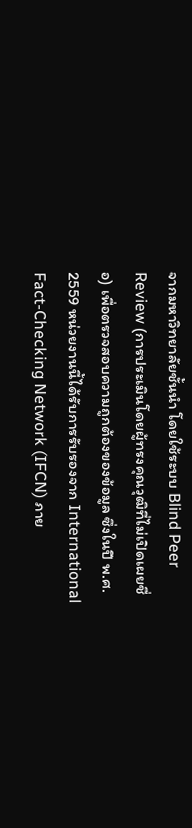จากมหาวิทยาลัยชั้นนำ โดยใช้ระบบ Blind Peer Review (การประเมินโดยผู้ทรงคุณวุฒิที่ไม่เปิดเผยชื่อ) เพื่อตรวจสอบความถูกต้องของข้อมูล ซึ่งในปี พ.ศ. 2559 หน่วยงานนี้ได้รับการรับรองจาก International Fact-Checking Network (IFCN) ภาย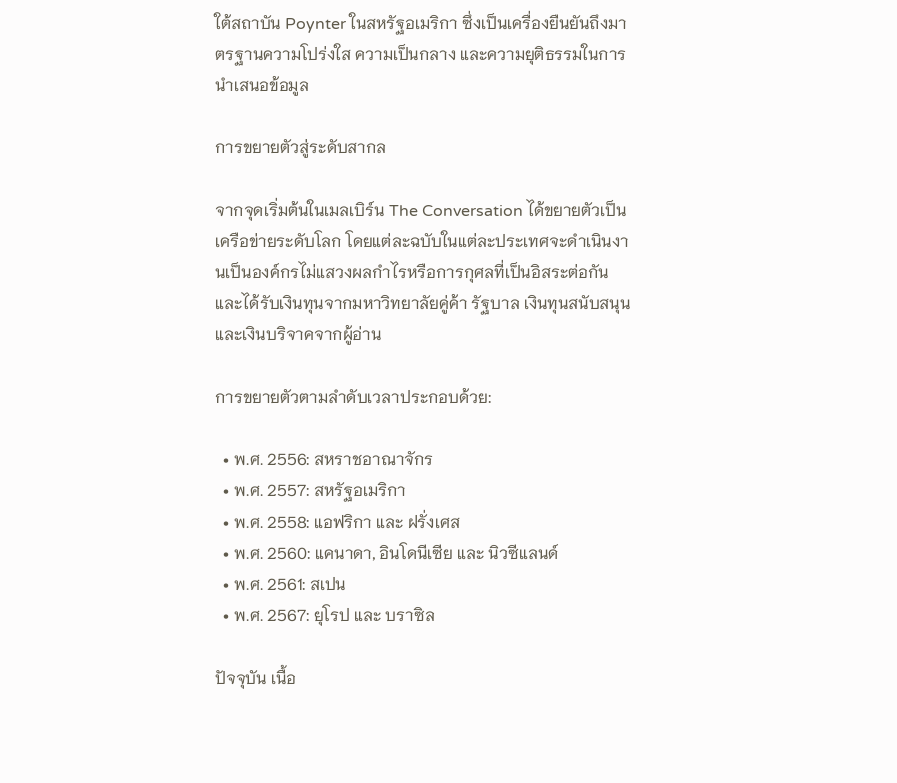ใต้สถาบัน Poynter ในสหรัฐอเมริกา ซึ่งเป็นเครื่องยืนยันถึงมาตรฐานความโปร่งใส ความเป็นกลาง และความยุติธรรมในการนำเสนอข้อมูล

การขยายตัวสู่ระดับสากล

จากจุดเริ่มต้นในเมลเบิร์น The Conversation ได้ขยายตัวเป็นเครือข่ายระดับโลก โดยแต่ละฉบับในแต่ละประเทศจะดำเนินงานเป็นองค์กรไม่แสวงผลกำไรหรือการกุศลที่เป็นอิสระต่อกัน และได้รับเงินทุนจากมหาวิทยาลัยคู่ค้า รัฐบาล เงินทุนสนับสนุน และเงินบริจาคจากผู้อ่าน

การขยายตัวตามลำดับเวลาประกอบด้วย:

  • พ.ศ. 2556: สหราชอาณาจักร
  • พ.ศ. 2557: สหรัฐอเมริกา
  • พ.ศ. 2558: แอฟริกา และ ฝรั่งเศส
  • พ.ศ. 2560: แคนาดา, อินโดนีเซีย และ นิวซีแลนด์
  • พ.ศ. 2561: สเปน
  • พ.ศ. 2567: ยุโรป และ บราซิล

ปัจจุบัน เนื้อ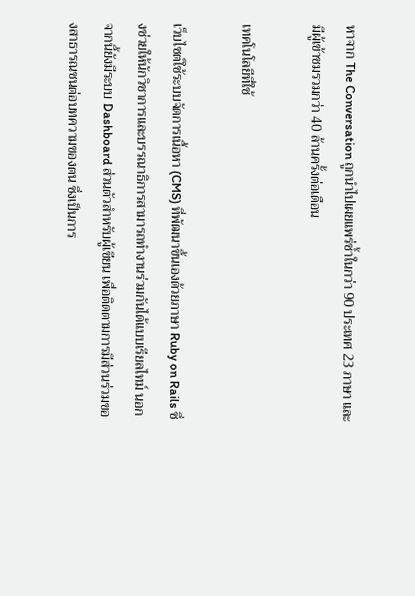หาจาก The Conversation ถูกนำไปเผยแพร่ซ้ำในกว่า 90 ประเทศ 23 ภาษา และมีผู้เข้าชมรวมกว่า 40 ล้านครั้งต่อเดือน

เทคโนโลยีที่ใช้

เว็บไซต์ใช้ระบบจัดการเนื้อหา (CMS) ที่พัฒนาขึ้นเองด้วยภาษา Ruby on Rails ซึ่งช่วยให้นักวิชาการและบรรณาธิการสามารถทำงานร่วมกันได้แบบเรียลไทม์ นอกจากนี้ยังมีระบบ Dashboard ส่วนตัวสำหรับผู้เขียน เพื่อติดตามการมีส่วนร่วมของสาธารณชนต่อบทความของตน ซึ่งเป็นการ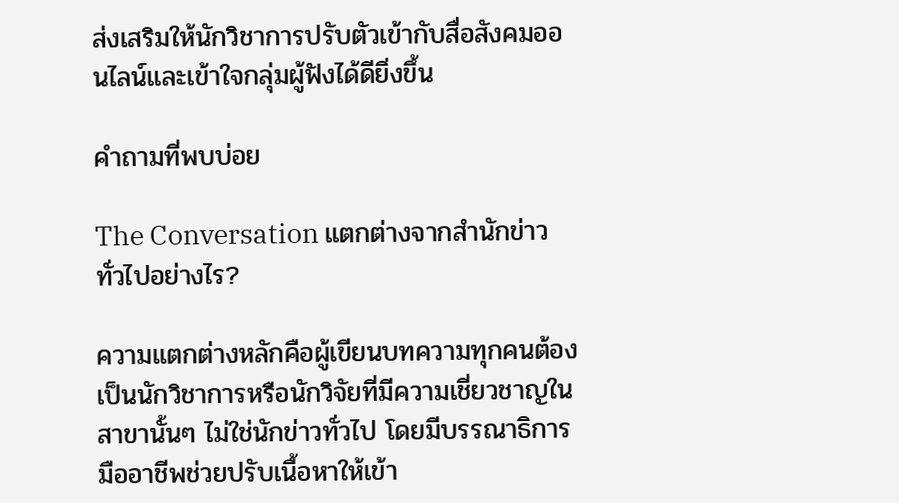ส่งเสริมให้นักวิชาการปรับตัวเข้ากับสื่อสังคมออนไลน์และเข้าใจกลุ่มผู้ฟังได้ดียิ่งขึ้น

คำถามที่พบบ่อย

The Conversation แตกต่างจากสำนักข่าวทั่วไปอย่างไร?

ความแตกต่างหลักคือผู้เขียนบทความทุกคนต้องเป็นนักวิชาการหรือนักวิจัยที่มีความเชี่ยวชาญในสาขานั้นๆ ไม่ใช่นักข่าวทั่วไป โดยมีบรรณาธิการมืออาชีพช่วยปรับเนื้อหาให้เข้า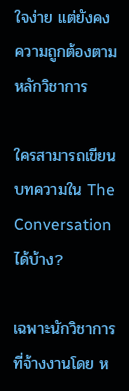ใจง่าย แต่ยังคงความถูกต้องตามหลักวิชาการ

ใครสามารถเขียนบทความใน The Conversation ได้บ้าง?

เฉพาะนักวิชาการที่จ้างงานโดย ห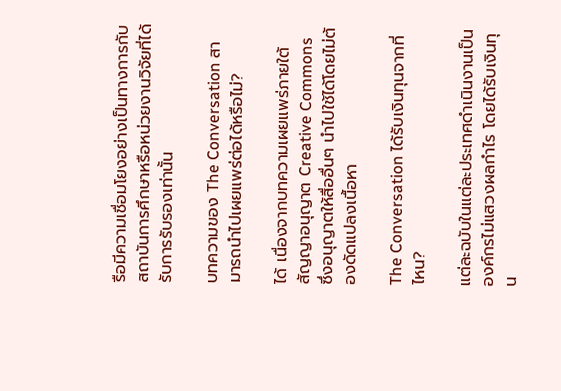รือมีความเชื่อมโยงอย่างเป็นทางการกับสถาบันการศึกษาหรือหน่วยงานวิจัยที่ได้รับการรับรองเท่านั้น

บทความของ The Conversation สามารถนำไปเผยแพร่ต่อได้หรือไม่?

ได้ เนื่องจากบทความเผยแพร่ภายใต้สัญญาอนุญาต Creative Commons ซึ่งอนุญาตให้สื่ออื่นๆ นำไปใช้ได้โดยไม่ต้องดัดแปลงเนื้อหา

The Conversation ได้รับเงินทุนจากที่ไหน?

แต่ละฉบับในแต่ละประเทศดำเนินงานเป็นองค์กรไม่แสวงผลกำไร โดยได้รับเงินทุน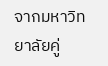จากมหาวิทยาลัยคู่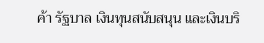ค้า รัฐบาล เงินทุนสนับสนุน และเงินบริ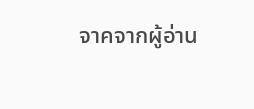จาคจากผู้อ่าน